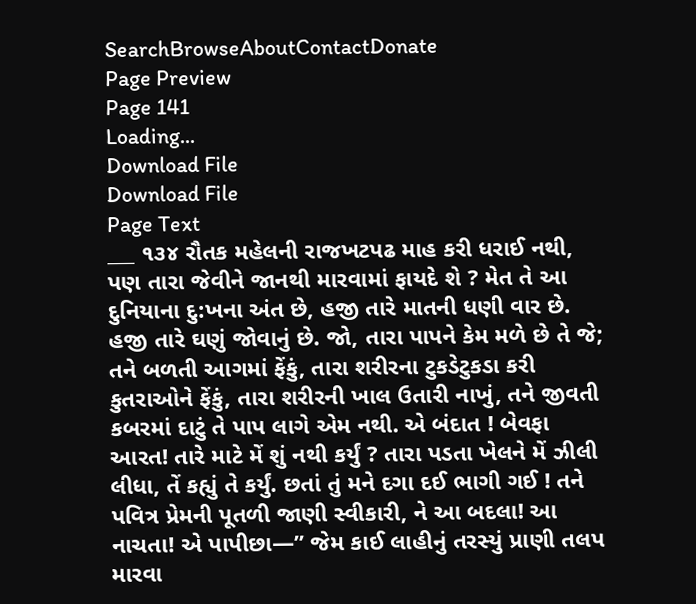SearchBrowseAboutContactDonate
Page Preview
Page 141
Loading...
Download File
Download File
Page Text
___ ૧૩૪ રૌતક મહેલની રાજખટપઢ માહ કરી ધરાઈ નથી, પણ તારા જેવીને જાનથી મારવામાં ફાયદે શે ? મેત તે આ દુનિયાના દુ:ખના અંત છે, હજી તારે માતની ધણી વાર છે. હજી તારે ઘણું જોવાનું છે. જો, તારા પાપને કેમ મળે છે તે જે; તને બળતી આગમાં ફેંકું, તારા શરીરના ટુકડેટુકડા કરી કુતરાઓને ફેંકું, તારા શરીરની ખાલ ઉતારી નાખું, તને જીવતી કબરમાં દાટું તે પાપ લાગે એમ નથી. એ બંદાત ! બેવફા આરત! તારે માટે મેં શું નથી કર્યું ? તારા પડતા ખેલને મેં ઝીલી લીધા, તેં કહ્યું તે કર્યું. છતાં તું મને દગા દઈ ભાગી ગઈ ! તને પવિત્ર પ્રેમની પૂતળી જાણી સ્વીકારી, ને આ બદલા! આ નાચતા! એ પાપીછા—” જેમ કાઈ લાહીનું તરસ્યું પ્રાણી તલપ મારવા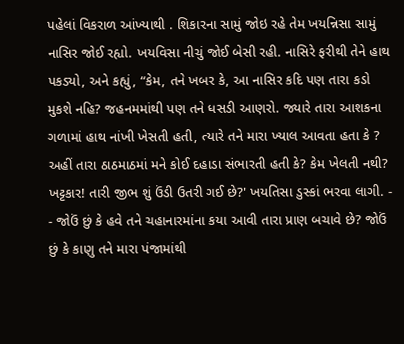પહેલાં વિકરાળ આંખ્યાથી . શિકારના સામું જોઇ રહે તેમ ખયન્નિસા સામું નાસિર જોઈ રહ્યો. ખયવિસા નીચું જોઈ બેસી રહી. નાસિરે ફરીથી તેને હાથ પકડ્યો, અને કહ્યું, “કેમ, તને ખબર કે, આ નાસિર કદિ પણ તારા કડો મુકશે નહિ? જહનમમાંથી પણ તને ધસડી આણરો. જ્યારે તારા આશકના ગળામાં હાથ નાંખી ખેસતી હતી, ત્યારે તને મારા ખ્યાલ આવતા હતા કે ? અહીં તારા ઠાઠમાઠમાં મને કોઈ દહાડા સંભારતી હતી કે? કેમ ખેલતી નથી? ખટ્ટકાર! તારી જીભ શું ઉંડી ઉતરી ગઈ છે?' ખયતિસા ડુસ્કાં ભરવા લાગી. - - જોઉં છું કે હવે તને ચહાનારમાંના કયા આવી તારા પ્રાણ બચાવે છે? જોઉં છું કે કાણુ તને મારા પંજામાંથી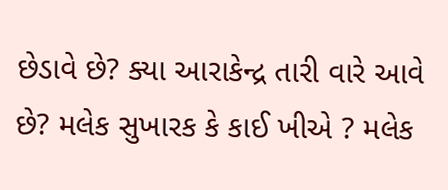છેડાવે છે? ક્યા આરાકેન્દ્ર તારી વારે આવે છે? મલેક સુખારક કે કાઈ ખીએ ? મલેક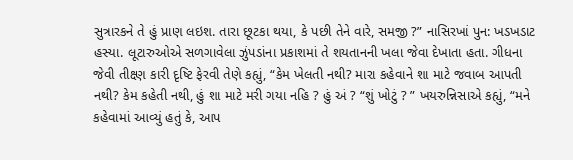સુત્રારકને તે હું પ્રાણ લઇશ. તારા છૂટકા થયા, કે પછી તેને વારે, સમજી ?” નાસિરખાં પુન: ખડખડાટ હસ્યા. લૂટારુઓએ સળગાવેલા ઝુંપડાંના પ્રકાશમાં તે શયતાનની ખલા જેવા દેખાતા હતા. ગીધના જેવી તીક્ષ્ણ કારી દૃષ્ટિ ફેરવી તેણે કહ્યું, “કેમ ખેલતી નથી? મારા કહેવાને શા માટે જવાબ આપતી નથી? કેમ કહેતી નથી, હું શા માટે મરી ગયા નહિ ? હું અં ? “શું ખોટું ? ” ખયરુન્નિસાએ કહ્યું, “મને કહેવામાં આવ્યું હતું કે, આપ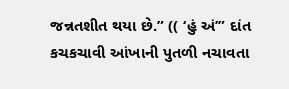જન્નતશીત થયા છે.” (( ‘હું અં’” દાંત કચકચાવી આંખાની પુતળી નચાવતા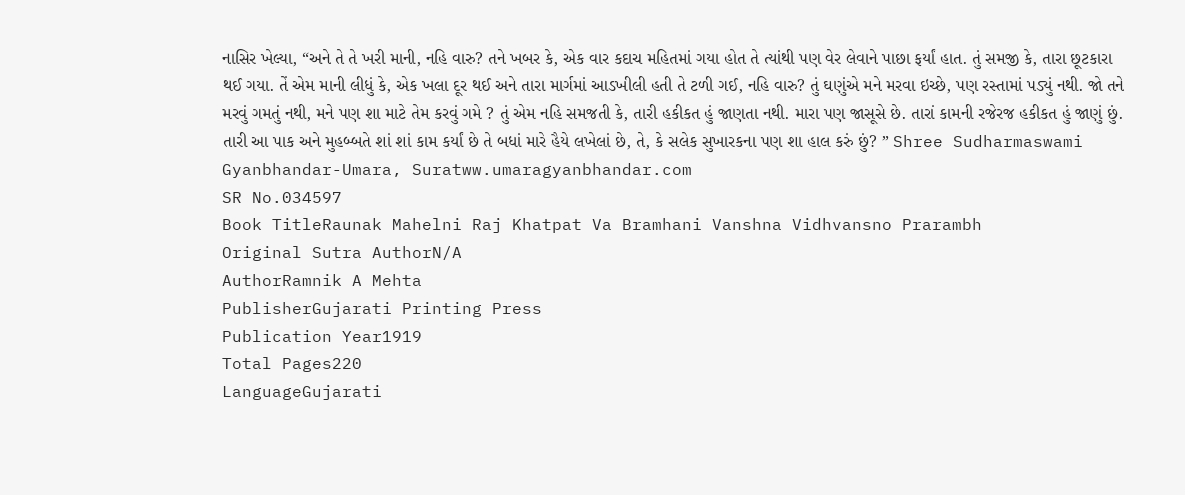નાસિર ખેલ્યા, “અને તે તે ખરી માની, નહિ વારુ? તને ખબર કે, એક વાર કદાચ મહિતમાં ગયા હોત તે ત્યાંથી પણ વેર લેવાને પાછા ફર્યાં હાત. તું સમજી કે, તારા છૂટકારા થઈ ગયા. તેં એમ માની લીધું કે, એક ખલા દૂર થઈ અને તારા માર્ગમાં આડખીલી હતી તે ટળી ગઈ, નહિ વારુ? તું ઘણુંએ મને મરવા ઇચ્છે, પણ રસ્તામાં પડ્યું નથી. જો તને મરવું ગમતું નથી, મને પણ શા માટે તેમ કરવું ગમે ? તું એમ નહિ સમજતી કે, તારી હકીકત હું જાણતા નથી. મારા પણ જાસૂસે છે. તારાં કામની રજેરજ હકીકત હું જાણું છું. તારી આ પાક અને મુહબ્બતે શાં શાં કામ કર્યાં છે તે બધાં મારે હૈયે લખેલાં છે, તે, કે સલેક સુખારકના પણ શા હાલ કરું છું? ” Shree Sudharmaswami Gyanbhandar-Umara, Suratww.umaragyanbhandar.com
SR No.034597
Book TitleRaunak Mahelni Raj Khatpat Va Bramhani Vanshna Vidhvansno Prarambh
Original Sutra AuthorN/A
AuthorRamnik A Mehta
PublisherGujarati Printing Press
Publication Year1919
Total Pages220
LanguageGujarati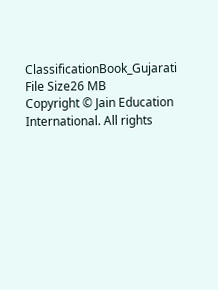ClassificationBook_Gujarati
File Size26 MB
Copyright © Jain Education International. All rights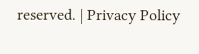reserved. | Privacy Policy